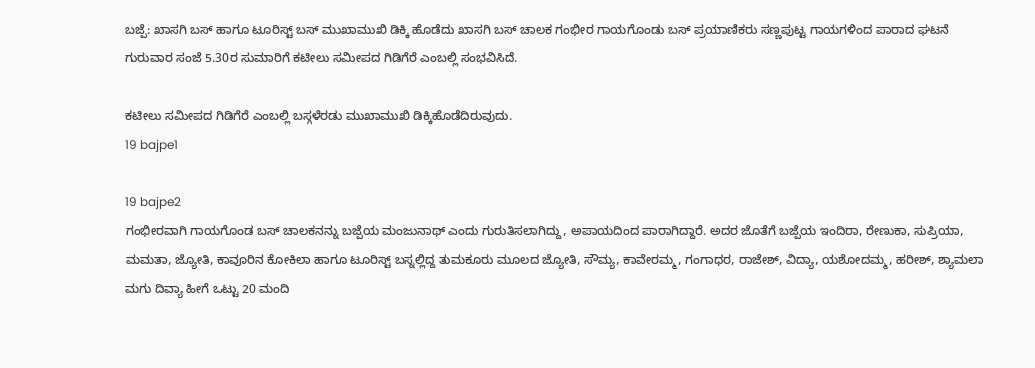ಬಜ್ಪೆ: ಖಾಸಗಿ ಬಸ್ ಹಾಗೂ ಟೂರಿಸ್ಟ್ ಬಸ್ ಮುಖಾಮುಖಿ ಡಿಕ್ಕಿ ಹೊಡೆದು ಖಾಸಗಿ ಬಸ್ ಚಾಲಕ ಗಂಭೀರ ಗಾಯಗೊಂಡು ಬಸ್ ಪ್ರಯಾಣಿಕರು ಸಣ್ಣಪುಟ್ಟ ಗಾಯಗಳಿಂದ ಪಾರಾದ ಘಟನೆ ಗುರುವಾರ ಸಂಜೆ 5.30ರ ಸುಮಾರಿಗೆ ಕಟೀಲು ಸಮೀಪದ ಗಿಡಿಗೆರೆ ಎಂಬಲ್ಲಿ ಸಂಭವಿಸಿದೆ.

ಕಟೀಲು ಸಮೀಪದ ಗಿಡಿಗೆರೆ ಎಂಬಲ್ಲಿ ಬಸ್ಗಳೆರಡು ಮುಖಾಮುಖಿ ಡಿಕ್ಕಿಹೊಡೆದಿರುವುದು.
19 bajpe1

19 bajpe2
ಗಂಭೀರವಾಗಿ ಗಾಯಗೊಂಡ ಬಸ್ ಚಾಲಕನನ್ನು ಬಜ್ಪೆಯ ಮಂಜುನಾಥ್ ಎಂದು ಗುರುತಿಸಲಾಗಿದ್ದು, ಅಪಾಯದಿಂದ ಪಾರಾಗಿದ್ದಾರೆ. ಅದರ ಜೊತೆಗೆ ಬಜ್ಪೆಯ ಇಂದಿರಾ, ರೇಣುಕಾ, ಸುಪ್ರಿಯಾ, ಮಮತಾ, ಜ್ಯೋತಿ, ಕಾವೂರಿನ ಕೋಕಿಲಾ ಹಾಗೂ ಟೂರಿಸ್ಟ್ ಬಸ್ನಲ್ಲಿದ್ದ ತುಮಕೂರು ಮೂಲದ ಜ್ಯೋತಿ, ಸೌಮ್ಯ, ಕಾವೇರಮ್ಮ, ಗಂಗಾಧರ, ರಾಜೇಶ್, ವಿದ್ಯಾ, ಯಶೋದಮ್ಮ, ಹರೀಶ್, ಶ್ಯಾಮಲಾ ಮಗು ದಿವ್ಯಾ ಹೀಗೆ ಒಟ್ಟು 20 ಮಂದಿ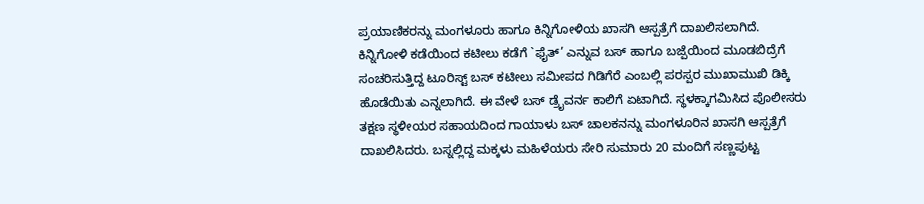ಪ್ರಯಾಣಿಕರನ್ನು ಮಂಗಳೂರು ಹಾಗೂ ಕಿನ್ನಿಗೋಳಿಯ ಖಾಸಗಿ ಆಸ್ಪತ್ರೆಗೆ ದಾಖಲಿಸಲಾಗಿದೆ.
ಕಿನ್ನಿಗೋಳಿ ಕಡೆಯಿಂದ ಕಟೀಲು ಕಡೆಗೆ `ಫೈತ್’ ಎನ್ನುವ ಬಸ್ ಹಾಗೂ ಬಜ್ಪೆಯಿಂದ ಮೂಡಬಿದ್ರೆಗೆ ಸಂಚರಿಸುತ್ತಿದ್ದ ಟೂರಿಸ್ಟ್ ಬಸ್ ಕಟೀಲು ಸಮೀಪದ ಗಿಡಿಗೆರೆ ಎಂಬಲ್ಲಿ ಪರಸ್ಪರ ಮುಖಾಮುಖಿ ಡಿಕ್ಕಿ ಹೊಡೆಯಿತು ಎನ್ನಲಾಗಿದೆ. ಈ ವೇಳೆ ಬಸ್ ಡ್ರೈವರ್ನ ಕಾಲಿಗೆ ಏಟಾಗಿದೆ. ಸ್ಥಳಕ್ಕಾಗಮಿಸಿದ ಪೊಲೀಸರು ತಕ್ಷಣ ಸ್ಥಳೀಯರ ಸಹಾಯದಿಂದ ಗಾಯಾಳು ಬಸ್ ಚಾಲಕನನ್ನು ಮಂಗಳೂರಿನ ಖಾಸಗಿ ಆಸ್ಪತ್ರೆಗೆ ದಾಖಲಿಸಿದರು. ಬಸ್ನಲ್ಲಿದ್ದ ಮಕ್ಕಳು ಮಹಿಳೆಯರು ಸೇರಿ ಸುಮಾರು 20 ಮಂದಿಗೆ ಸಣ್ಣಪುಟ್ಟ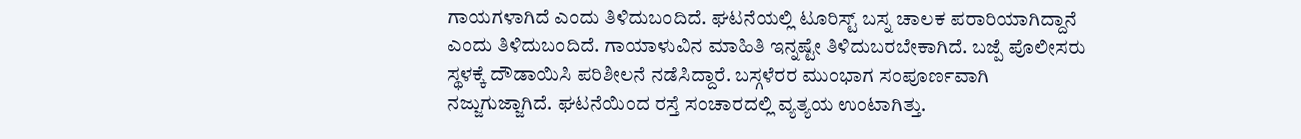ಗಾಯಗಳಾಗಿದೆ ಎಂದು ತಿಳಿದುಬಂದಿದೆ. ಘಟನೆಯಲ್ಲಿ ಟೂರಿಸ್ಟ್ ಬಸ್ನ ಚಾಲಕ ಪರಾರಿಯಾಗಿದ್ದಾನೆ ಎಂದು ತಿಳಿದುಬಂದಿದೆ. ಗಾಯಾಳುವಿನ ಮಾಹಿತಿ ಇನ್ನಷ್ಟೇ ತಿಳಿದುಬರಬೇಕಾಗಿದೆ. ಬಜ್ಪೆ ಪೊಲೀಸರು ಸ್ಥಳಕ್ಕೆ ದೌಡಾಯಿಸಿ ಪರಿಶೀಲನೆ ನಡೆಸಿದ್ದಾರೆ. ಬಸ್ಗಳೆರರ ಮುಂಭಾಗ ಸಂಪೂರ್ಣವಾಗಿ ನಜ್ಜುಗುಜ್ಜಾಗಿದೆ. ಘಟನೆಯಿಂದ ರಸ್ತೆ ಸಂಚಾರದಲ್ಲಿ ವ್ಯತ್ಯಯ ಉಂಟಾಗಿತ್ತು.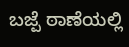ಬಜ್ಪೆ ಠಾಣೆಯಲ್ಲಿ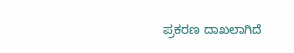ಪ್ರಕರಣ ದಾಖಲಾಗಿದೆ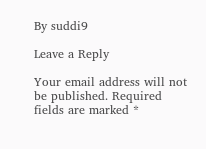By suddi9

Leave a Reply

Your email address will not be published. Required fields are marked *